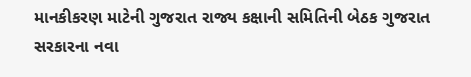માનકીકરણ માટેની ગુજરાત રાજ્ય કક્ષાની સમિતિની બેઠક ગુજરાત સરકારના નવા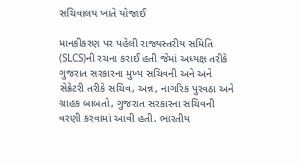સચિવાલય ખાતે યોજાઈ

માનકીકરણ પર પહેલી રાજ્યસ્તરીય સમિતિ (SLCS)ની રચના કરાઈ હતી જેમાં અધ્યક્ષ તરીકે ગુજરાત સરકારના મુખ્ય સચિવની અને અને સેક્રેટરી તરીકે સચિવ, અન્ન, નાગરિક પુરવઠા અને ગ્રાહક બાબતો, ગુજરાત સરકારના સચિવની વરણી કરવામાં આવી હતી. ભારતીય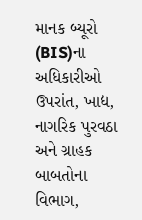માનક બ્યૂરો (BIS)ના અધિકારીઓ ઉપરાંત, ખાદ્ય, નાગરિક પુરવઠા અને ગ્રાહક બાબતોના વિભાગ,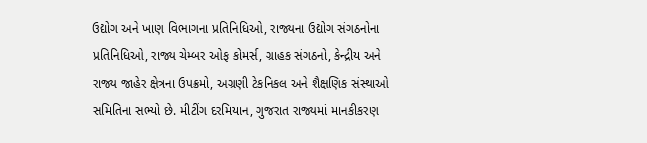ઉદ્યોગ અને ખાણ વિભાગના પ્રતિનિધિઓ, રાજ્યના ઉદ્યોગ સંગઠનોના પ્રતિનિધિઓ, રાજ્ય ચેમ્બર ઓફ કોમર્સ, ગ્રાહક સંગઠનો, કેન્દ્રીય અને રાજ્ય જાહેર ક્ષેત્રના ઉપક્રમો, અગ્રણી ટેકનિકલ અને શૈક્ષણિક સંસ્થાઓ સમિતિના સભ્યો છે. મીટીંગ દરમિયાન, ગુજરાત રાજ્યમાં માનકીકરણ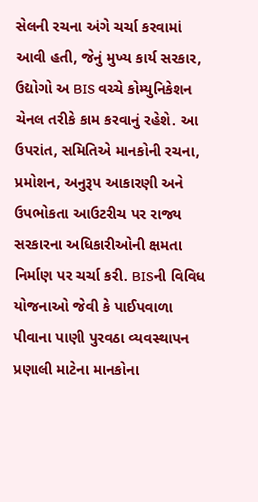સેલની રચના અંગે ચર્ચા કરવામાં આવી હતી, જેનું મુખ્ય કાર્ય સરકાર, ઉદ્યોગો અ BIS વચ્ચે કોમ્યુનિકેશન ચેનલ તરીકે કામ કરવાનું રહેશે. આ ઉપરાંત, સમિતિએ માનકોની રચના, પ્રમોશન, અનુરૂપ આકારણી અને ઉપભોકતા આઉટરીચ પર રાજ્ય સરકારના અધિકારીઓની ક્ષમતા નિર્માણ પર ચર્ચા કરી. BISની વિવિધ યોજનાઓ જેવી કે પાઈપવાળા પીવાના પાણી પુરવઠા વ્યવસ્થાપન પ્રણાલી માટેના માનકોના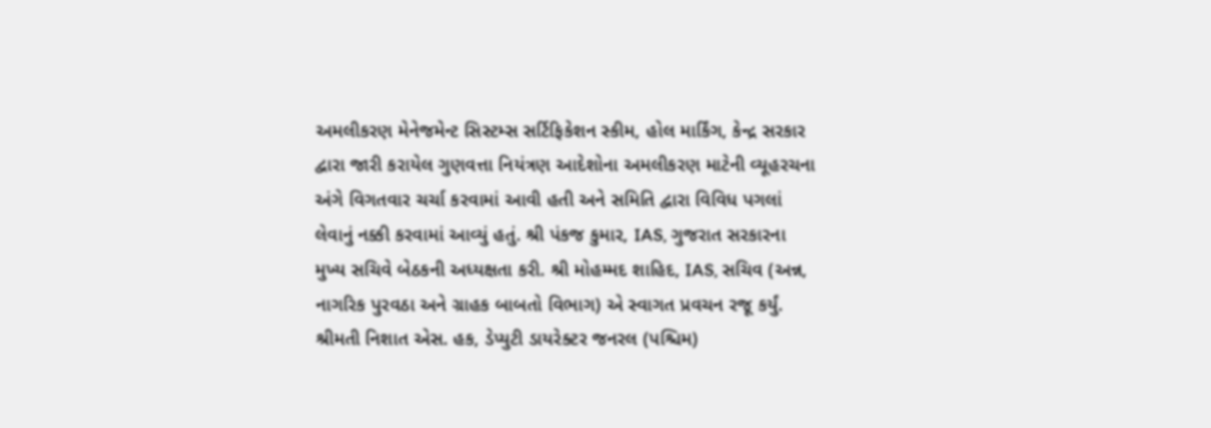અમલીકરણ મેનેજમેન્ટ સિસ્ટમ્સ સર્ટિફિકેશન સ્કીમ, હોલ માર્કિંગ, કેન્દ્ર સરકાર દ્વારા જારી કરાયેલ ગુણવત્તા નિયંત્રણ આદેશોના અમલીકરણ માટેની વ્યૂહરચના અંગે વિગતવાર ચર્ચા કરવામાં આવી હતી અને સમિતિ દ્વારા વિવિધ પગલાં લેવાનું નક્કી કરવામાં આવ્યું હતું. શ્રી પંકજ કુમાર, IAS, ગુજરાત સરકારના મુખ્ય સચિવે બેઠકની અધ્યક્ષતા કરી. શ્રી મોહમ્મદ શાહિદ, IAS, સચિવ (અન્ન, નાગરિક પુરવઠા અને ગ્રાહક બાબતો વિભાગ) એ સ્વાગત પ્રવચન રજૂ કર્યું. શ્રીમતી નિશાત એસ. હક, ડેપ્યુટી ડાયરેક્ટર જનરલ (પશ્ચિમ)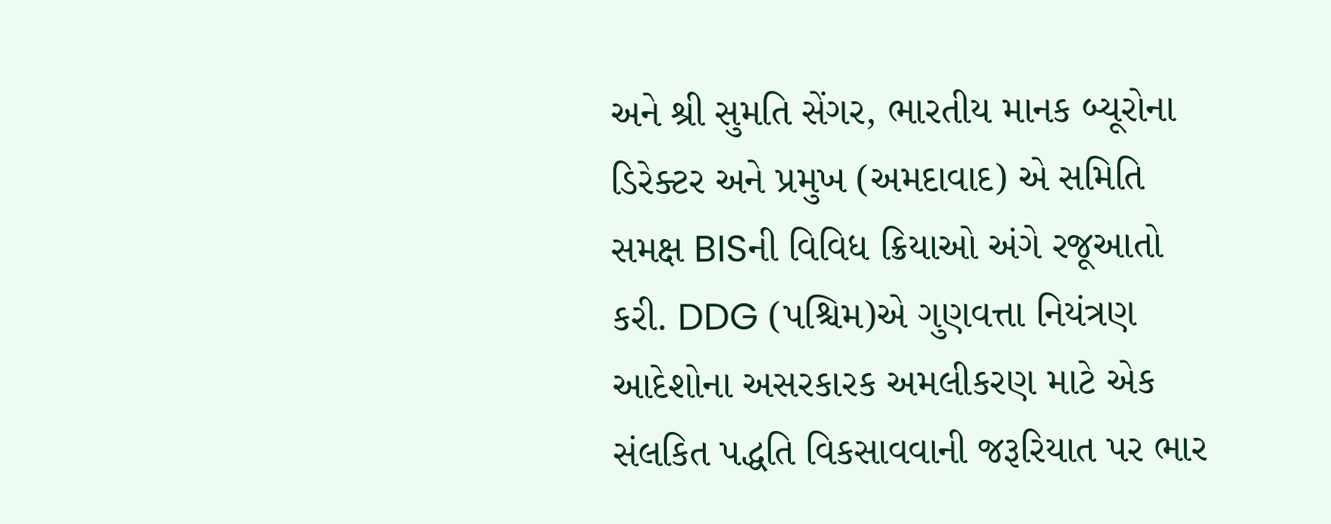અને શ્રી સુમતિ સેંગર, ભારતીય માનક બ્યૂરોના ડિરેક્ટર અને પ્રમુખ (અમદાવાદ) એ સમિતિ સમક્ષ BISની વિવિધ ક્રિયાઓ અંગે રજૂઆતો કરી. DDG (પશ્ચિમ)એ ગુણવત્તા નિયંત્રણ આદેશોના અસરકારક અમલીકરણ માટે એક સંલકિત પદ્ધતિ વિકસાવવાની જરૂરિયાત પર ભાર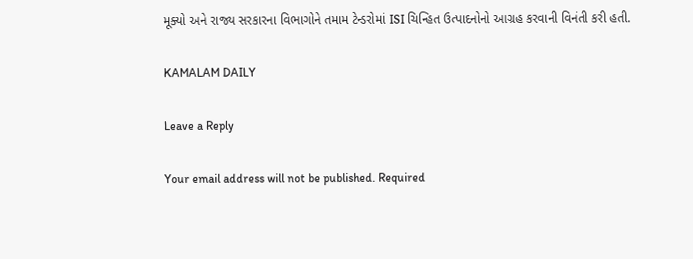મૂક્યો અને રાજ્ય સરકારના વિભાગોને તમામ ટેન્ડરોમાં ISI ચિન્હિત ઉત્પાદનોનો આગ્રહ કરવાની વિનંતી કરી હતી.

KAMALAM DAILY

Leave a Reply

Your email address will not be published. Required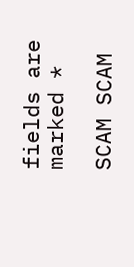fields are marked *

SCAM SCAM